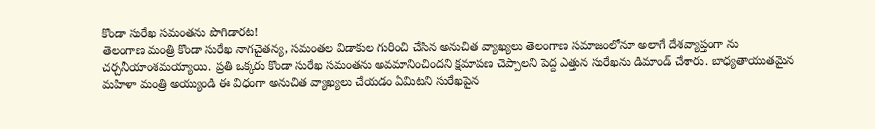కొండా సురేఖ సమంతను పొగిడారట!
తెలంగాణ మంత్రి కొండా సురేఖ నాగచైతన్య, సమంతల విడాకుల గురించి చేసిన అనుచిత వ్యాఖ్యలు తెలంగాణ సమాజంలోనూ అలాగే దేశవ్యాప్తంగా ను చర్చనీయాంశమయ్యాయి. ప్రతి ఒక్కరు కొండా సురేఖ సమంతను అవమానించిందని క్షమాపణ చెప్పాలని పెద్ద ఎత్తున సురేఖను డిమాండ్ చేశారు. బాధ్యతాయుతమైన మహిళా మంత్రి అయ్యుండి ఈ విధంగా అనుచిత వ్యాఖ్యలు చేయడం ఏమిటని సురేఖపైన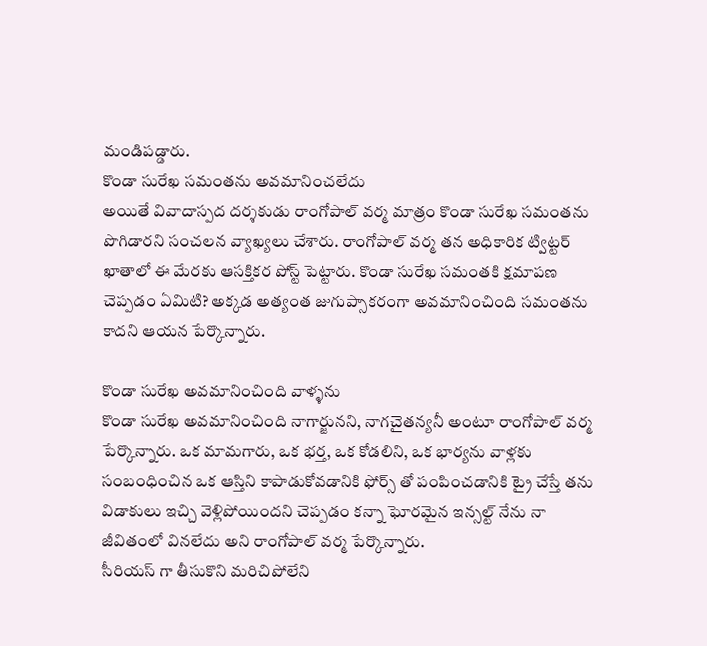మండిపడ్డారు.
కొండా సురేఖ సమంతను అవమానించలేదు
అయితే వివాదాస్పద దర్శకుడు రాంగోపాల్ వర్మ మాత్రం కొండా సురేఖ సమంతను పొగిడారని సంచలన వ్యాఖ్యలు చేశారు. రాంగోపాల్ వర్మ తన అధికారిక ట్విట్టర్ ఖాతాలో ఈ మేరకు ఆసక్తికర పోస్ట్ పెట్టారు. కొండా సురేఖ సమంతకి క్షమాపణ చెప్పడం ఏమిటి? అక్కడ అత్యంత జుగుప్సాకరంగా అవమానించింది సమంతను కాదని ఆయన పేర్కొన్నారు.

కొండా సురేఖ అవమానించింది వాళ్ళను
కొండా సురేఖ అవమానించింది నాగార్జునని, నాగచైతన్యనీ అంటూ రాంగోపాల్ వర్మ పేర్కొన్నారు. ఒక మామగారు, ఒక భర్త, ఒక కోడలిని, ఒక భార్యను వాళ్లకు సంబంధించిన ఒక ఆస్తిని కాపాడుకోవడానికి ఫోర్స్ తో పంపించడానికి ట్రై చేస్తే తను విడాకులు ఇచ్చి వెళ్లిపోయిందని చెప్పడం కన్నా ఘోరమైన ఇన్సల్ట్ నేను నా జీవితంలో వినలేదు అని రాంగోపాల్ వర్మ పేర్కొన్నారు.
సీరియస్ గా తీసుకొని మరిచిపోలేని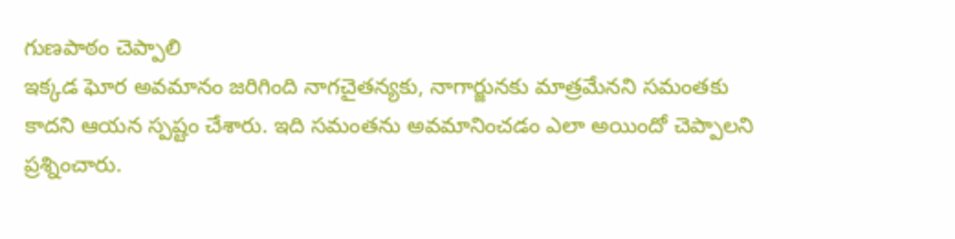గుణపాఠం చెప్పాలి
ఇక్కడ ఘోర అవమానం జరిగింది నాగచైతన్యకు, నాగార్జునకు మాత్రమేనని సమంతకు కాదని ఆయన స్పష్టం చేశారు. ఇది సమంతను అవమానించడం ఎలా అయిందో చెప్పాలని ప్రశ్నించారు.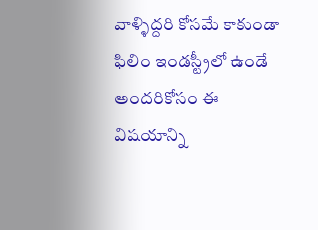వాళ్ళిద్దరి కోసమే కాకుండా ఫిలిం ఇండస్ట్రీలో ఉండే అందరికోసం ఈ విషయాన్ని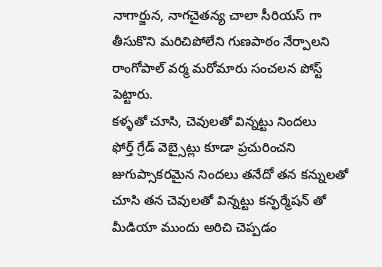నాగార్జున, నాగచైతన్య చాలా సీరియస్ గా తీసుకొని మరిచిపోలేని గుణపాఠం నేర్పాలని రాంగోపాల్ వర్మ మరోమారు సంచలన పోస్ట్ పెట్టారు.
కళ్ళతో చూసి, చెవులతో విన్నట్టు నిందలు
ఫోర్త్ గ్రేడ్ వెబ్సైట్లు కూడా ప్రచురించని జుగుప్సాకరమైన నిందలు తనేదో తన కన్నులతో చూసి తన చెవులతో విన్నట్టు కన్ఫర్మేషన్ తో మీడియా ముందు అరిచి చెప్పడం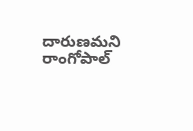దారుణమని రాంగోపాల్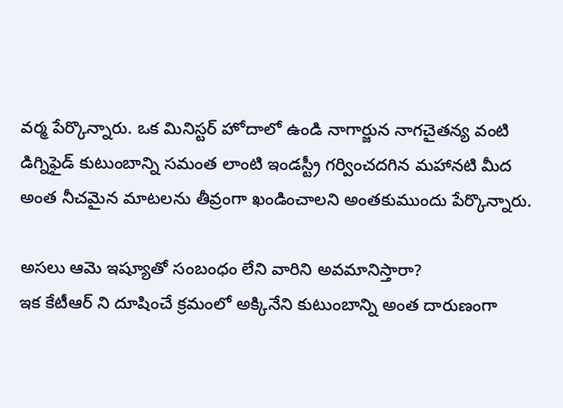వర్మ పేర్కొన్నారు. ఒక మినిస్టర్ హోదాలో ఉండి నాగార్జున నాగచైతన్య వంటి డిగ్నిఫైడ్ కుటుంబాన్ని సమంత లాంటి ఇండస్ట్రీ గర్వించదగిన మహానటి మీద అంత నీచమైన మాటలను తీవ్రంగా ఖండించాలని అంతకుముందు పేర్కొన్నారు.

అసలు ఆమె ఇష్యూతో సంబంధం లేని వారిని అవమానిస్తారా?
ఇక కేటీఆర్ ని దూషించే క్రమంలో అక్కినేని కుటుంబాన్ని అంత దారుణంగా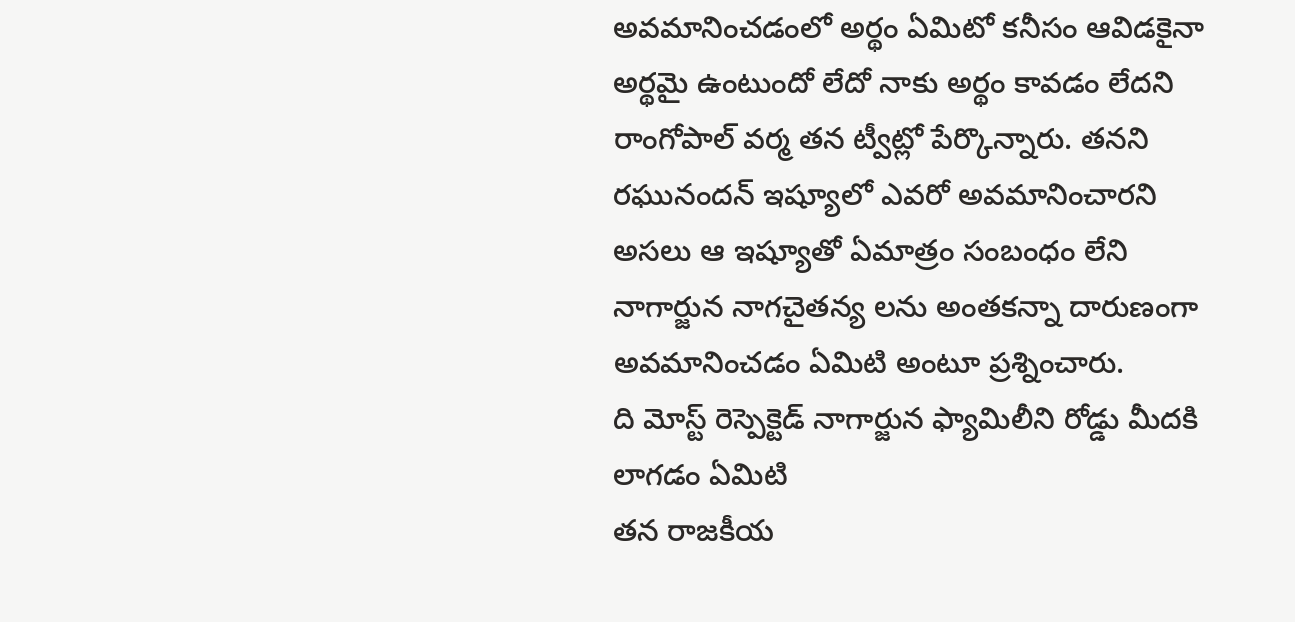అవమానించడంలో అర్థం ఏమిటో కనీసం ఆవిడకైనా అర్థమై ఉంటుందో లేదో నాకు అర్థం కావడం లేదని రాంగోపాల్ వర్మ తన ట్వీట్లో పేర్కొన్నారు. తనని రఘునందన్ ఇష్యూలో ఎవరో అవమానించారని అసలు ఆ ఇష్యూతో ఏమాత్రం సంబంధం లేని నాగార్జున నాగచైతన్య లను అంతకన్నా దారుణంగా అవమానించడం ఏమిటి అంటూ ప్రశ్నించారు.
ది మోస్ట్ రెస్పెక్టెడ్ నాగార్జున ఫ్యామిలీని రోడ్డు మీదకి లాగడం ఏమిటి
తన రాజకీయ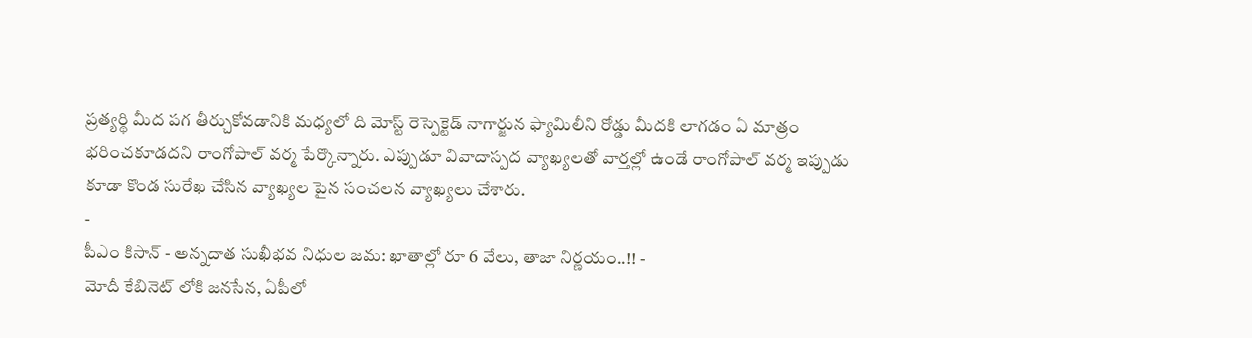ప్రత్యర్థి మీద పగ తీర్చుకోవడానికి మధ్యలో ది మోస్ట్ రెస్పెక్టెడ్ నాగార్జున ఫ్యామిలీని రోడ్డు మీదకి లాగడం ఏ మాత్రం భరించకూడదని రాంగోపాల్ వర్మ పేర్కొన్నారు. ఎప్పుడూ వివాదాస్పద వ్యాఖ్యలతో వార్తల్లో ఉండే రాంగోపాల్ వర్మ ఇప్పుడు కూడా కొండ సురేఖ చేసిన వ్యాఖ్యల పైన సంచలన వ్యాఖ్యలు చేశారు.
-
పీఎం కిసాన్ - అన్నదాత సుఖీభవ నిధుల జమ: ఖాతాల్లో రూ 6 వేలు, తాజా నిర్ణయం..!! -
మోదీ కేబినెట్ లోకి జనసేన, ఏపీలో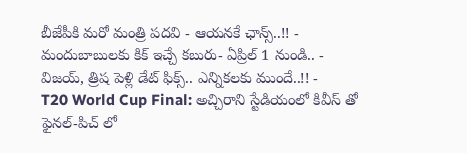బీజేపీకి మరో మంత్రి పదవి - ఆయనకే ఛాన్స్..!! -
మందుబాబులకు కిక్ ఇచ్చే కబురు- ఏప్రిల్ 1 నుండి.. -
విజయ్, త్రిష పెళ్లి డేట్ ఫిక్స్.. ఎన్నికలకు ముందే..!! -
T20 World Cup Final: అచ్చిరాని స్టేడియంలో కివీస్ తో ఫైనల్-పిచ్ లో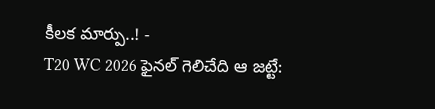కీలక మార్పు..! -
T20 WC 2026 ఫైనల్ గెలిచేది ఆ జట్టే: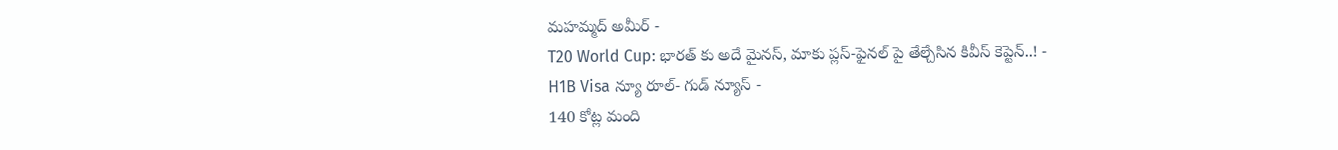మహమ్మద్ అమీర్ -
T20 World Cup: భారత్ కు అదే మైనస్, మాకు ప్లస్-ఫైనల్ పై తేల్చేసిన కివీస్ కెప్టెన్..! -
H1B Visa న్యూ రూల్- గుడ్ న్యూస్ -
140 కోట్ల మంది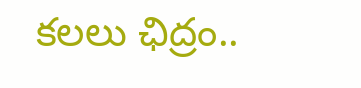కలలు ఛిద్రం..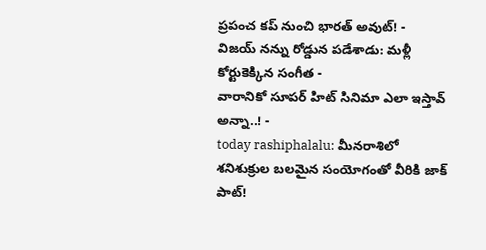ప్రపంచ కప్ నుంచి భారత్ అవుట్! -
విజయ్ నన్ను రోడ్డున పడేశాడు: మళ్లీ కోర్టుకెక్కిన సంగీత -
వారానికో సూపర్ హిట్ సినిమా ఎలా ఇస్తావ్ అన్నా..! -
today rashiphalalu: మీనరాశిలో శనిశుక్రుల బలమైన సంయోగంతో వీరికి జాక్ పాట్!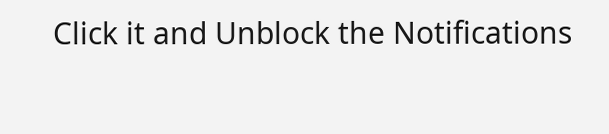Click it and Unblock the Notifications